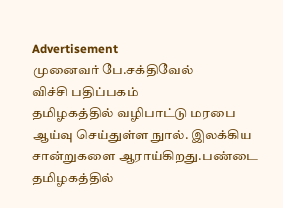Advertisement
முனைவர் பே.சக்திவேல்
விச்சி பதிப்பகம்
தமிழகத்தில் வழிபாட்டு மரபை ஆய்வு செய்துள்ள நுால். இலக்கிய சான்றுகளை ஆராய்கிறது.பண்டை தமிழகத்தில்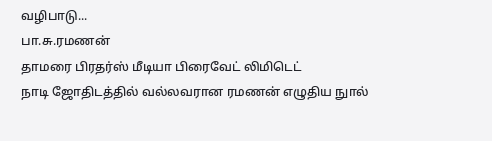வழிபாடு...
பா.சு.ரமணன்
தாமரை பிரதர்ஸ் மீடியா பிரைவேட் லிமிடெட்
நாடி ஜோதிடத்தில் வல்லவரான ரமணன் எழுதிய நுால்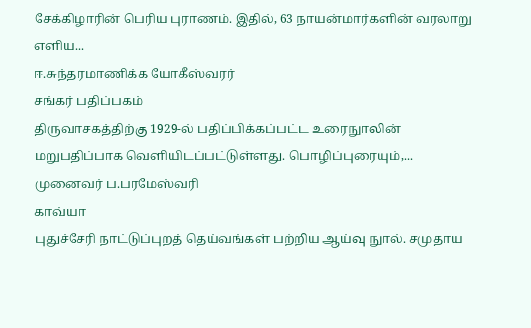சேக்கிழாரின் பெரிய புராணம். இதில், 63 நாயன்மார்களின் வரலாறு எளிய...
ஈ.சுந்தரமாணிக்க யோகீஸ்வரர்
சங்கர் பதிப்பகம்
திருவாசகத்திற்கு 1929-ல் பதிப்பிக்கப்பட்ட உரைநுாலின் மறுபதிப்பாக வெளியிடப்பட்டுள்ளது. பொழிப்புரையும்,...
முனைவர் ப.பரமேஸ்வரி
காவ்யா
புதுச்சேரி நாட்டுப்புறத் தெய்வங்கள் பற்றிய ஆய்வு நுால். சமுதாய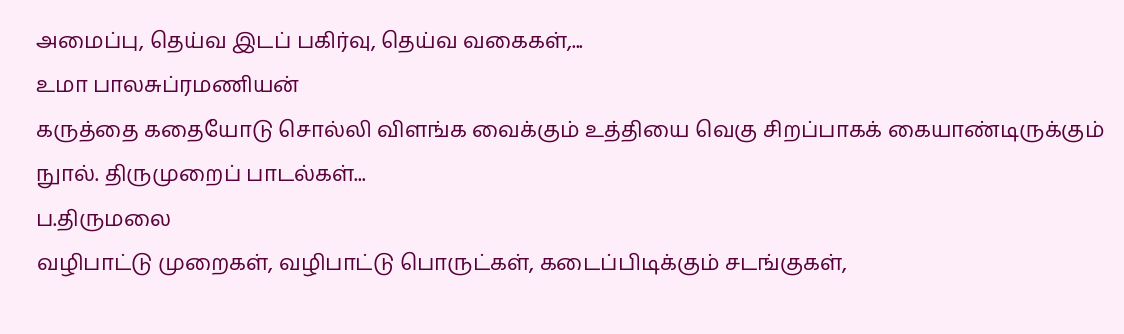அமைப்பு, தெய்வ இடப் பகிர்வு, தெய்வ வகைகள்,...
உமா பாலசுப்ரமணியன்
கருத்தை கதையோடு சொல்லி விளங்க வைக்கும் உத்தியை வெகு சிறப்பாகக் கையாண்டிருக்கும் நுால். திருமுறைப் பாடல்கள்...
ப.திருமலை
வழிபாட்டு முறைகள், வழிபாட்டு பொருட்கள், கடைப்பிடிக்கும் சடங்குகள்,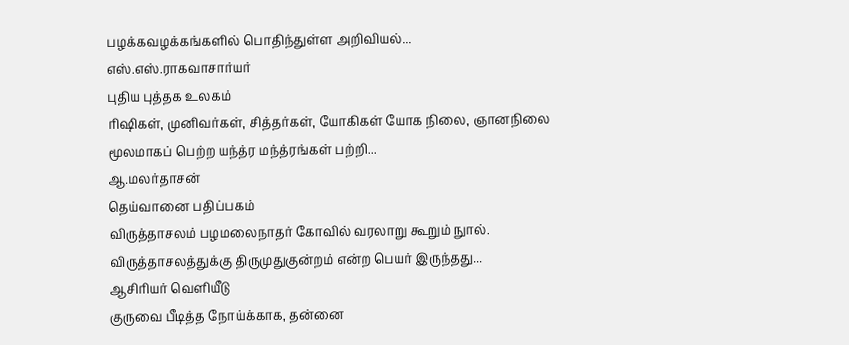பழக்கவழக்கங்களில் பொதிந்துள்ள அறிவியல்...
எஸ்.எஸ்.ராகவாசார்யர்
புதிய புத்தக உலகம்
ரிஷிகள், முனிவர்கள், சித்தர்கள், யோகிகள் யோக நிலை, ஞானநிலை மூலமாகப் பெற்ற யந்த்ர மந்த்ரங்கள் பற்றி...
ஆ.மலர்தாசன்
தெய்வானை பதிப்பகம்
விருத்தாசலம் பழமலைநாதர் கோவில் வரலாறு கூறும் நுால். விருத்தாசலத்துக்கு திருமுதுகுன்றம் என்ற பெயர் இருந்தது...
ஆசிரியர் வெளியீடு
குருவை பீடித்த நோய்க்காக, தன்னை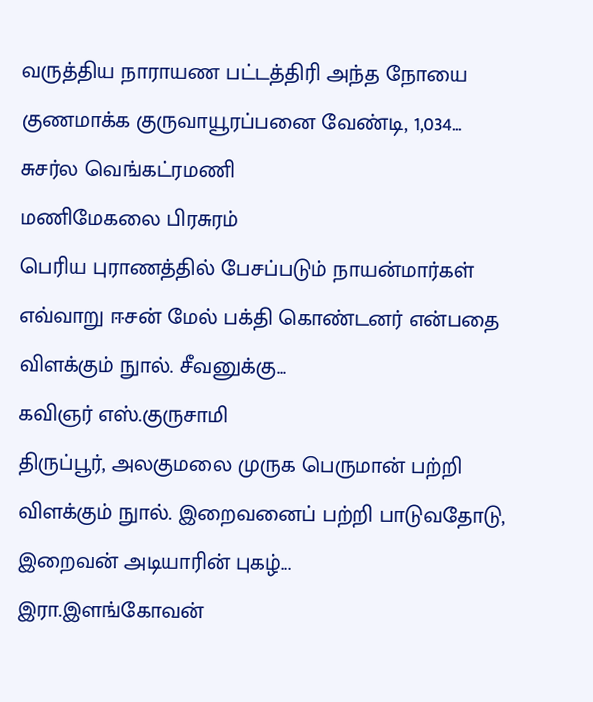வருத்திய நாராயண பட்டத்திரி அந்த நோயை குணமாக்க குருவாயூரப்பனை வேண்டி, 1,034...
சுசர்ல வெங்கட்ரமணி
மணிமேகலை பிரசுரம்
பெரிய புராணத்தில் பேசப்படும் நாயன்மார்கள் எவ்வாறு ஈசன் மேல் பக்தி கொண்டனர் என்பதை விளக்கும் நுால். சீவனுக்கு...
கவிஞர் எஸ்.குருசாமி
திருப்பூர், அலகுமலை முருக பெருமான் பற்றி விளக்கும் நுால். இறைவனைப் பற்றி பாடுவதோடு, இறைவன் அடியாரின் புகழ்...
இரா.இளங்கோவன்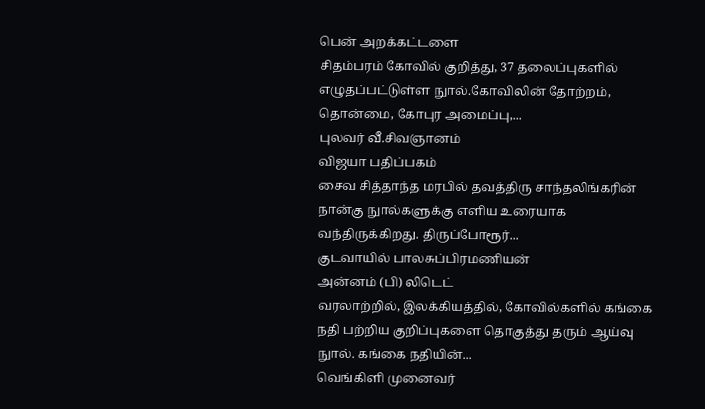பென் அறக்கட்டளை
சிதம்பரம் கோவில் குறித்து, 37 தலைப்புகளில் எழுதப்பட்டுள்ள நுால்.கோவிலின் தோற்றம், தொன்மை, கோபுர அமைப்பு,...
புலவர் வீ.சிவஞானம்
விஜயா பதிப்பகம்
சைவ சித்தாந்த மரபில் தவத்திரு சாந்தலிங்கரின் நான்கு நுால்களுக்கு எளிய உரையாக வந்திருக்கிறது. திருப்போரூர்...
குடவாயில் பாலசுப்பிரமணியன்
அன்னம் (பி) லிடெட்
வரலாற்றில், இலக்கியத்தில், கோவில்களில் கங்கை நதி பற்றிய குறிப்புகளை தொகுத்து தரும் ஆய்வு நுால். கங்கை நதியின்...
வெங்கிளி முனைவர்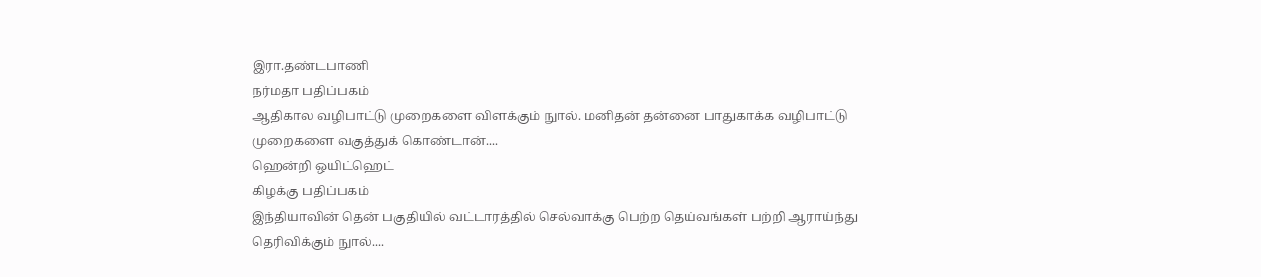இரா.தண்டபாணி
நர்மதா பதிப்பகம்
ஆதிகால வழிபாட்டு முறைகளை விளக்கும் நுால். மனிதன் தன்னை பாதுகாக்க வழிபாட்டு முறைகளை வகுத்துக் கொண்டான்....
ஹென்றி ஒயிட்ஹெட்
கிழக்கு பதிப்பகம்
இந்தியாவின் தென் பகுதியில் வட்டாரத்தில் செல்வாக்கு பெற்ற தெய்வங்கள் பற்றி ஆராய்ந்து தெரிவிக்கும் நுால்....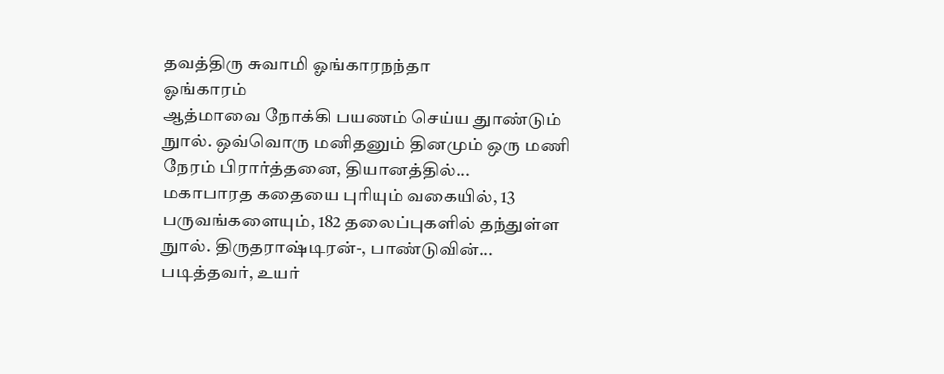தவத்திரு சுவாமி ஓங்காரநந்தா
ஓங்காரம்
ஆத்மாவை நோக்கி பயணம் செய்ய துாண்டும் நுால். ஒவ்வொரு மனிதனும் தினமும் ஒரு மணி நேரம் பிரார்த்தனை, தியானத்தில்...
மகாபாரத கதையை புரியும் வகையில், 13 பருவங்களையும், 182 தலைப்புகளில் தந்துள்ள நுால். திருதராஷ்டிரன்-, பாண்டுவின்...
படித்தவர், உயர்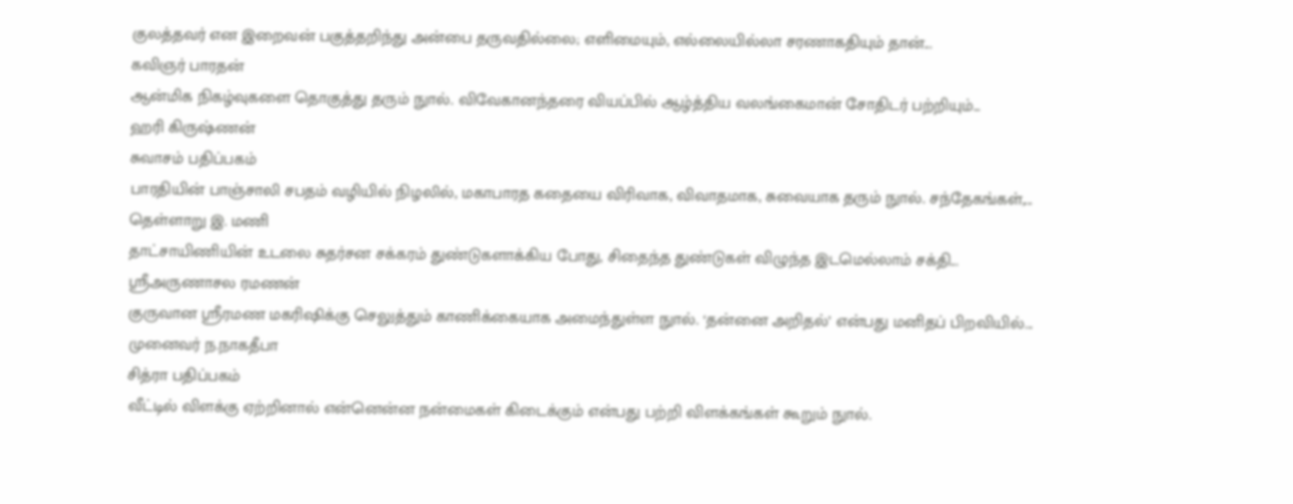குலத்தவர் என இறைவன் பகுத்தறிந்து அன்பை தருவதில்லை; எளிமையும், எல்லையில்லா சரணாகதியும் தான்...
கவிஞர் பாரதன்
ஆன்மிக நிகழ்வுகளை தொகுத்து தரும் நுால். விவேகானந்தரை வியப்பில் ஆழ்த்திய வலங்கைமான் சோதிடர் பற்றியும்...
ஹரி கிருஷ்ணன்
சுவாசம் பதிப்பகம்
பாரதியின் பாஞ்சாலி சபதம் வழியில் நிழலில், மகாபாரத கதையை விரிவாக, விவாதமாக, சுவையாக தரும் நுால். சந்தேகங்கள்,...
தெள்ளாறு இ. மணி
தாட்சாயிணியின் உடலை சுதர்சன சக்கரம் துண்டுகளாக்கிய போது, சிதைந்த துண்டுகள் விழுந்த இடமெல்லாம் சக்தி...
ஸ்ரீஅருணாசல ரமணன்
குருவான ஸ்ரீரமண மகரிஷிக்கு செலுத்தும் காணிக்கையாக அமைந்துள்ள நுால். ‘தன்னை அறிதல்’ என்பது மனிதப் பிறவியில்...
முனைவர் ந.நாகதீபா
சித்ரா பதிப்பகம்
வீட்டில் விளக்கு ஏற்றினால் என்னென்ன நன்மைகள் கிடைக்கும் என்பது பற்றி விளக்கங்கள் கூறும் நுால்.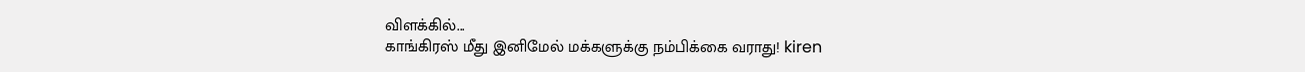விளக்கில்...
காங்கிரஸ் மீது இனிமேல் மக்களுக்கு நம்பிக்கை வராது! kiren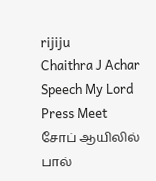rijiju
Chaithra J Achar Speech My Lord Press Meet
சோப் ஆயிலில் பால்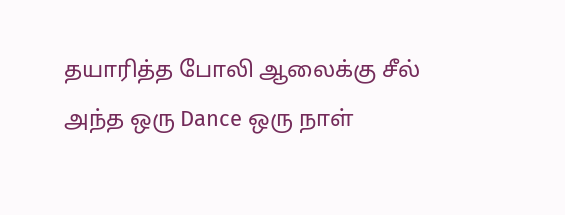தயாரித்த போலி ஆலைக்கு சீல்
அந்த ஒரு Dance ஒரு நாள்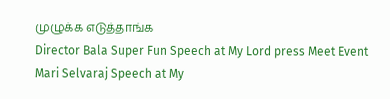முழுக்க எடுத்தாங்க
Director Bala Super Fun Speech at My Lord press Meet Event
Mari Selvaraj Speech at My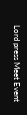Lord press Meet Event